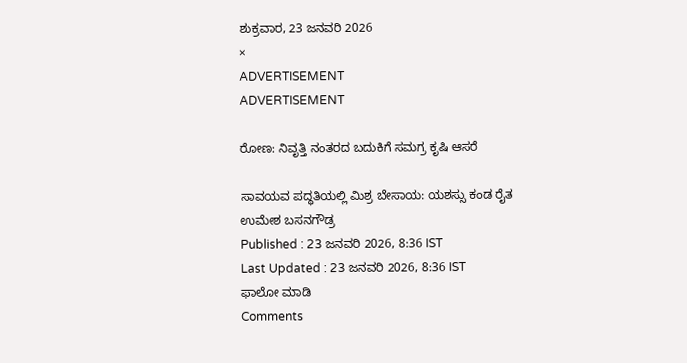ಶುಕ್ರವಾರ, 23 ಜನವರಿ 2026
×
ADVERTISEMENT
ADVERTISEMENT

ರೋಣ: ನಿವೃತ್ತಿ ನಂತರದ ಬದುಕಿಗೆ ಸಮಗ್ರ ಕೃಷಿ ಆಸರೆ

ಸಾವಯವ ಪದ್ಧತಿಯಲ್ಲಿ ಮಿಶ್ರ ಬೇಸಾಯ: ಯಶಸ್ಸು ಕಂಡ ರೈತ
ಉಮೇಶ ಬಸನಗೌಡ್ರ
Published : 23 ಜನವರಿ 2026, 8:36 IST
Last Updated : 23 ಜನವರಿ 2026, 8:36 IST
ಫಾಲೋ ಮಾಡಿ
Comments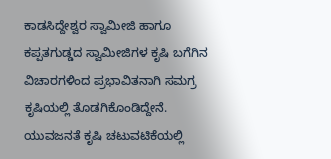ಕಾಡಸಿದ್ದೇಶ್ವರ ಸ್ವಾಮೀಜಿ ಹಾಗೂ ಕಪ್ಪತಗುಡ್ಡದ ಸ್ವಾಮೀಜಿಗಳ ಕೃಷಿ ಬಗೆಗಿನ ವಿಚಾರಗಳಿಂದ ಪ್ರಭಾವಿತನಾಗಿ ಸಮಗ್ರ ಕೃಷಿಯಲ್ಲಿ ತೊಡಗಿಕೊಂಡಿದ್ದೇನೆ. ಯುವಜನತೆ ಕೃಷಿ ಚಟುವಟಿಕೆಯಲ್ಲಿ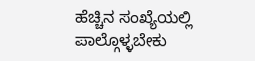ಹೆಚ್ಚಿನ ಸಂಖ್ಯೆಯಲ್ಲಿ ಪಾಲ್ಗೊಳ್ಳಬೇಕು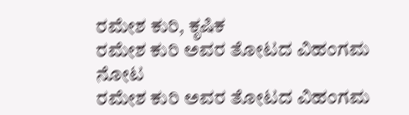ರಮೇಶ ಕುರಿ, ಕೃಷಿಕ
ರಮೇಶ ಕುರಿ ಅವರ ತೋಟದ ವಿಹಂಗಮ ನೋಟ
ರಮೇಶ ಕುರಿ ಅವರ ತೋಟದ ವಿಹಂಗಮ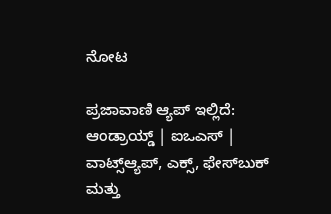ನೋಟ

ಪ್ರಜಾವಾಣಿ ಆ್ಯಪ್ ಇಲ್ಲಿದೆ: ಆಂಡ್ರಾಯ್ಡ್ | ಐಒಎಸ್ | ವಾಟ್ಸ್ಆ್ಯಪ್, ಎಕ್ಸ್, ಫೇಸ್‌ಬುಕ್ ಮತ್ತು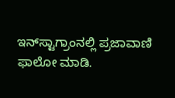ಇನ್‌ಸ್ಟಾಗ್ರಾಂನಲ್ಲಿ ಪ್ರಜಾವಾಣಿ ಫಾಲೋ ಮಾಡಿ.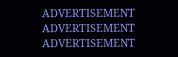ADVERTISEMENT
ADVERTISEMENT
ADVERTISEMENT